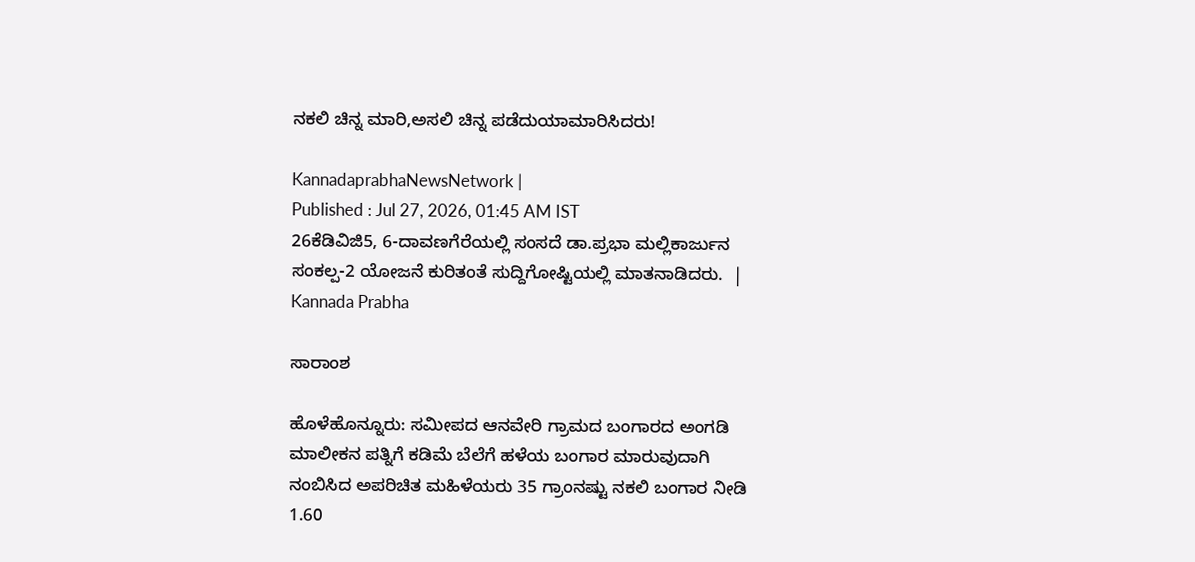ನಕಲಿ ಚಿನ್ನ ಮಾರಿ,ಅಸಲಿ ಚಿನ್ನ ಪಡೆದುಯಾಮಾರಿಸಿದರು!

KannadaprabhaNewsNetwork |
Published : Jul 27, 2026, 01:45 AM IST
26ಕೆಡಿವಿಜಿ5, 6-ದಾವಣಗೆರೆಯಲ್ಲಿ ಸಂಸದೆ ಡಾ.ಪ್ರಭಾ ಮಲ್ಲಿಕಾರ್ಜುನ ಸಂಕಲ್ಪ-2 ಯೋಜನೆ ಕುರಿತಂತೆ ಸುದ್ದಿಗೋಷ್ಟಿಯಲ್ಲಿ ಮಾತನಾಡಿದರು.  | Kannada Prabha

ಸಾರಾಂಶ

ಹೊಳೆಹೊನ್ನೂರು: ಸಮೀಪದ ಆನವೇರಿ ಗ್ರಾಮದ ಬಂಗಾರದ ಅಂಗಡಿ ಮಾಲೀಕನ ಪತ್ನಿಗೆ ಕಡಿಮೆ ಬೆಲೆಗೆ ಹಳೆಯ ಬಂಗಾರ ಮಾರುವುದಾಗಿ ನಂಬಿಸಿದ ಅಪರಿಚಿತ ಮಹಿಳೆಯರು 35 ಗ್ರಾಂನಷ್ಟು ನಕಲಿ ಬಂಗಾರ ನೀಡಿ 1.60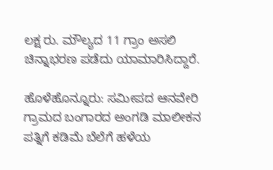ಲಕ್ಷ ರು. ಮೌಲ್ಯದ 11 ಗ್ರಾಂ ಅಸಲಿ ಚಿನ್ನಾಭರಣ ಪಡೆದು ಯಾಮಾರಿಸಿದ್ದಾರೆ.

ಹೊಳೆಹೊನ್ನೂರು: ಸಮೀಪದ ಆನವೇರಿ ಗ್ರಾಮದ ಬಂಗಾರದ ಅಂಗಡಿ ಮಾಲೀಕನ ಪತ್ನಿಗೆ ಕಡಿಮೆ ಬೆಲೆಗೆ ಹಳೆಯ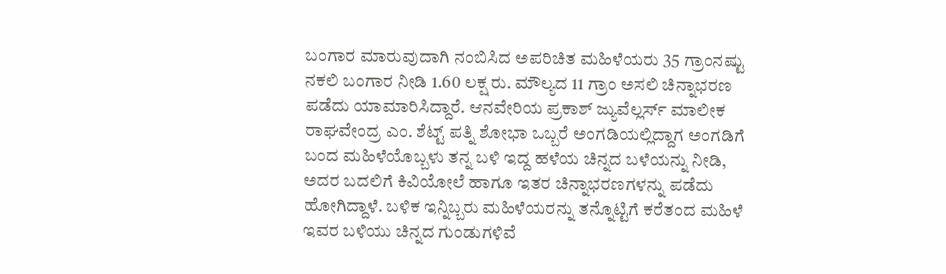ಬಂಗಾರ ಮಾರುವುದಾಗಿ ನಂಬಿಸಿದ ಅಪರಿಚಿತ ಮಹಿಳೆಯರು 35 ಗ್ರಾಂನಷ್ಟು ನಕಲಿ ಬಂಗಾರ ನೀಡಿ 1.60 ಲಕ್ಷ ರು. ಮೌಲ್ಯದ 11 ಗ್ರಾಂ ಅಸಲಿ ಚಿನ್ನಾಭರಣ ಪಡೆದು ಯಾಮಾರಿಸಿದ್ದಾರೆ. ಆನವೇರಿಯ ಪ್ರಕಾಶ್ ಜ್ಯುವೆಲ್ಲರ್ಸ್ ಮಾಲೀಕ ರಾಘವೇಂದ್ರ ಎಂ. ಶೆಟ್ಟ್ ಪತ್ನಿ ಶೋಭಾ ಒಬ್ಬರೆ ಅಂಗಡಿಯಲ್ಲಿದ್ದಾಗ ಅಂಗಡಿಗೆ ಬಂದ ಮಹಿಳೆಯೊಬ್ಬಳು ತನ್ನ ಬಳಿ ಇದ್ದ ಹಳೆಯ ಚಿನ್ನದ ಬಳೆಯನ್ನು ನೀಡಿ, ಅದರ ಬದಲಿಗೆ ಕಿವಿಯೋಲೆ ಹಾಗೂ ಇತರ ಚಿನ್ನಾಭರಣಗಳನ್ನು ಪಡೆದು ಹೋಗಿದ್ದಾಳೆ. ಬಳಿಕ ಇನ್ನಿಬ್ಬರು ಮಹಿಳೆಯರನ್ನು ತನ್ನೊಟ್ಟಿಗೆ ಕರೆತಂದ ಮಹಿಳೆ ಇವರ ಬಳಿಯು ಚಿನ್ನದ ಗುಂಡುಗಳಿವೆ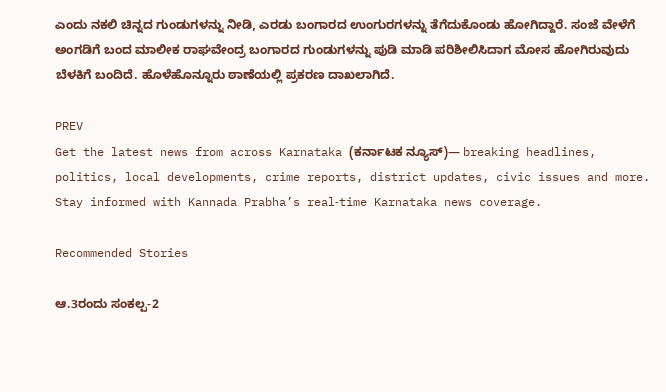ಎಂದು ನಕಲಿ ಚಿನ್ನದ ಗುಂಡುಗಳನ್ನು ನೀಡಿ, ಎರಡು ಬಂಗಾರದ ಉಂಗುರಗಳನ್ನು ತೆಗೆದುಕೊಂಡು ಹೋಗಿದ್ದಾರೆ. ಸಂಜೆ ವೇಳೆಗೆ ಅಂಗಡಿಗೆ ಬಂದ ಮಾಲೀಕ ರಾಘವೇಂದ್ರ ಬಂಗಾರದ ಗುಂಡುಗಳನ್ನು ಪುಡಿ ಮಾಡಿ ಪರಿಶೀಲಿಸಿದಾಗ ಮೋಸ ಹೋಗಿರುವುದು ಬೆಳಕಿಗೆ ಬಂದಿದೆ. ಹೊಳೆಹೊನ್ನೂರು ಠಾಣೆಯಲ್ಲಿ ಪ್ರಕರಣ ದಾಖಲಾಗಿದೆ.

PREV
Get the latest news from across Karnataka (ಕರ್ನಾಟಕ ನ್ಯೂಸ್)— breaking headlines, politics, local developments, crime reports, district updates, civic issues and more. Stay informed with Kannada Prabha’s real‑time Karnataka news coverage.

Recommended Stories

ಆ.3ರಂದು ಸಂಕಲ್ಪ-2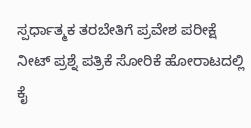ಸ್ಪರ್ಧಾತ್ಮಕ ತರಬೇತಿಗೆ ಪ್ರವೇಶ ಪರೀಕ್ಷೆ
ನೀಟ್ ಪ್ರಶ್ನೆ ಪತ್ರಿಕೆ ಸೋರಿಕೆ ಹೋರಾಟದಲ್ಲಿ ಕೈ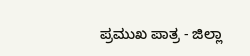ಪ್ರಮುಖ ಪಾತ್ರ - ಜಿಲ್ಲಾ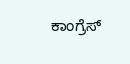ಕಾಂಗ್ರೆಸ್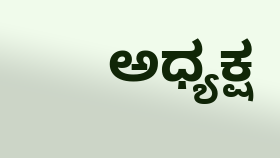ಅಧ್ಯಕ್ಷ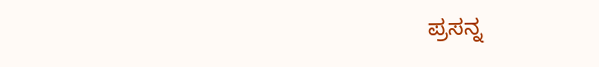ಪ್ರಸನ್ನ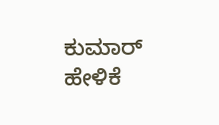ಕುಮಾರ್ ಹೇಳಿಕೆ